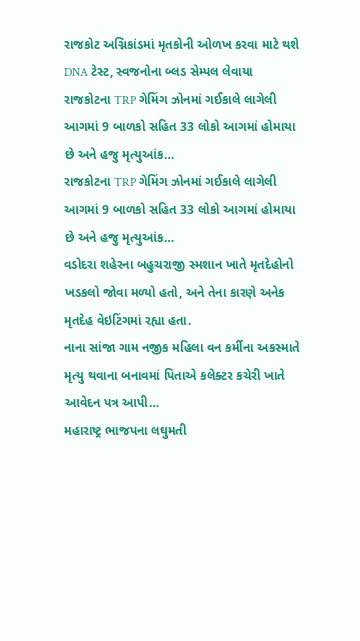રાજકોટ અગ્નિકાંડમાં મૃતકોની ઓળખ કરવા માટે થશે DNA ટેસ્ટ, સ્વજનોના બ્લડ સેમ્પલ લેવાયા
રાજકોટના TRP ગેમિંગ ઝોનમાં ગઈકાલે લાગેલી આગમાં 9 બાળકો સહિત 33 લોકો આગમાં હોમાયા છે અને હજુ મૃત્યુઆંક…
રાજકોટના TRP ગેમિંગ ઝોનમાં ગઈકાલે લાગેલી આગમાં 9 બાળકો સહિત 33 લોકો આગમાં હોમાયા છે અને હજુ મૃત્યુઆંક…
વડોદરા શહેરના બહુચરાજી સ્મશાન ખાતે મૃતદેહોનો ખડકલો જોવા મળ્યો હતો, અને તેના કારણે અનેક મૃતદેહ વેઇટિંગમાં રહ્યા હતા.
નાના સાંજા ગામ નજીક મહિલા વન કર્મીના અકસ્માતે મૃત્યુ થવાના બનાવમાં પિતાએ કલેક્ટર કચેરી ખાતે આવેદન પત્ર આપી…
મહારાષ્ટ્ર ભાજપના લઘુમતી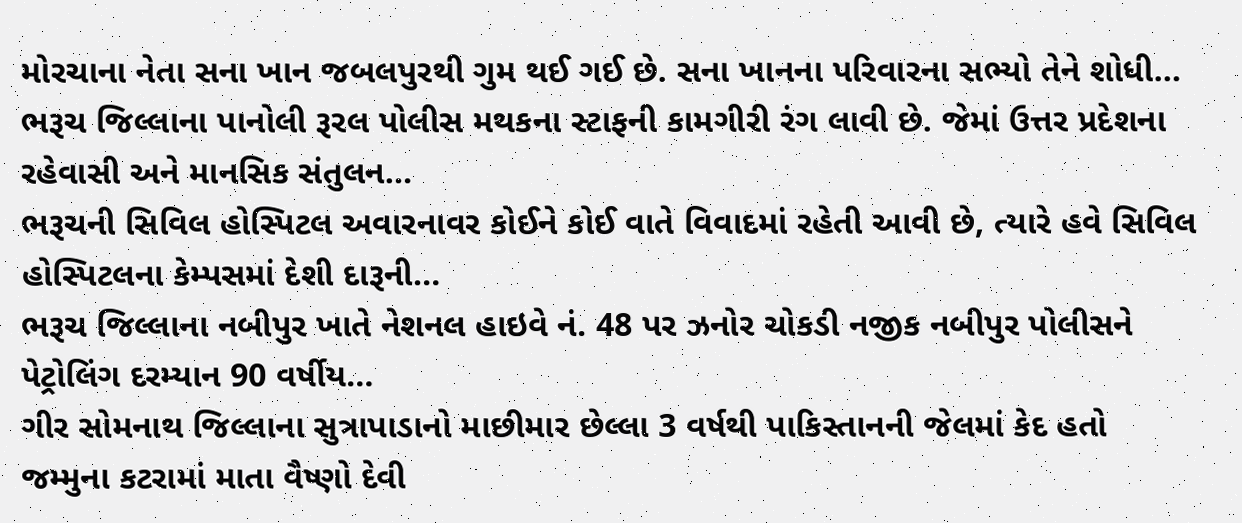મોરચાના નેતા સના ખાન જબલપુરથી ગુમ થઈ ગઈ છે. સના ખાનના પરિવારના સભ્યો તેને શોધી…
ભરૂચ જિલ્લાના પાનોલી રૂરલ પોલીસ મથકના સ્ટાફની કામગીરી રંગ લાવી છે. જેમાં ઉત્તર પ્રદેશના રહેવાસી અને માનસિક સંતુલન…
ભરૂચની સિવિલ હોસ્પિટલ અવારનાવર કોઈને કોઈ વાતે વિવાદમાં રહેતી આવી છે, ત્યારે હવે સિવિલ હોસ્પિટલના કેમ્પસમાં દેશી દારૂની…
ભરૂચ જિલ્લાના નબીપુર ખાતે નેશનલ હાઇવે નં. 48 પર ઝનોર ચોકડી નજીક નબીપુર પોલીસને પેટ્રોલિંગ દરમ્યાન 90 વર્ષીય…
ગીર સોમનાથ જિલ્લાના સુત્રાપાડાનો માછીમાર છેલ્લા 3 વર્ષથી પાકિસ્તાનની જેલમાં કેદ હતો
જમ્મુના કટરામાં માતા વૈષ્ણો દેવી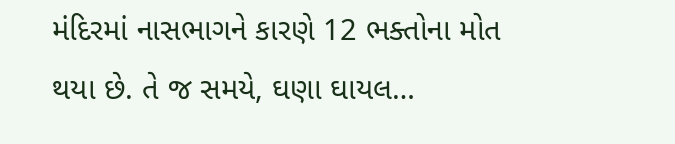મંદિરમાં નાસભાગને કારણે 12 ભક્તોના મોત થયા છે. તે જ સમયે, ઘણા ઘાયલ…